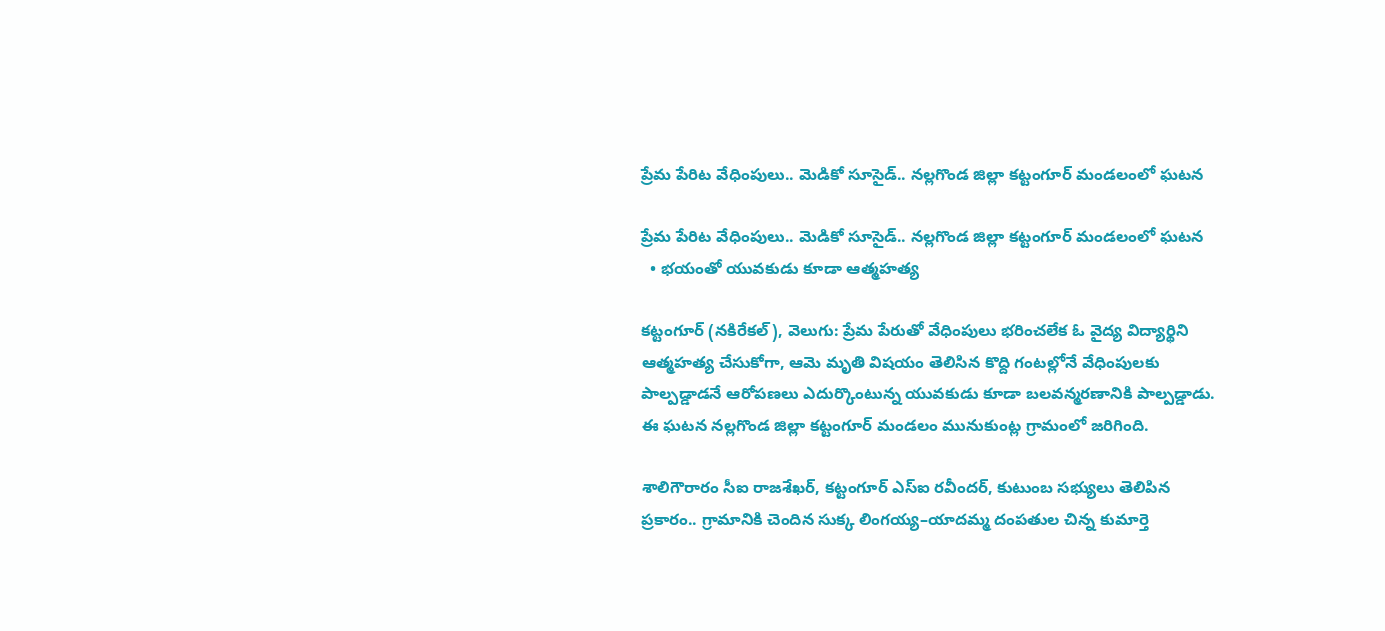ప్రేమ పేరిట వేధింపులు.. మెడికో సూసైడ్.. నల్లగొండ జిల్లా కట్టంగూర్ మండలంలో ఘటన

ప్రేమ పేరిట వేధింపులు.. మెడికో సూసైడ్.. నల్లగొండ జిల్లా కట్టంగూర్ మండలంలో ఘటన
  • భయంతో యువకుడు కూడా ఆత్మహత్య

కట్టంగూర్ (నకిరేకల్), వెలుగు: ప్రేమ పేరుతో వేధింపులు భరించలేక ఓ వైద్య విద్యార్థిని ఆత్మహత్య చేసుకోగా, ఆమె మృతి విషయం తెలిసిన కొద్ది గంటల్లోనే వేధింపులకు పాల్పడ్డాడనే ఆరోపణలు ఎదుర్కొంటున్న యువకుడు కూడా బలవన్మరణానికి పాల్పడ్డాడు. ఈ ఘటన నల్లగొండ జిల్లా కట్టంగూర్ మండలం మునుకుంట్ల గ్రామంలో జరిగింది.

శాలిగౌరారం సీఐ రాజశేఖర్, కట్టంగూర్ ఎస్‌‌‌‌ఐ రవీందర్, కుటుంబ సభ్యులు తెలిపిన ప్రకారం.. గ్రామానికి చెందిన సుక్క లింగయ్య–యాదమ్మ దంపతుల చిన్న కుమార్తె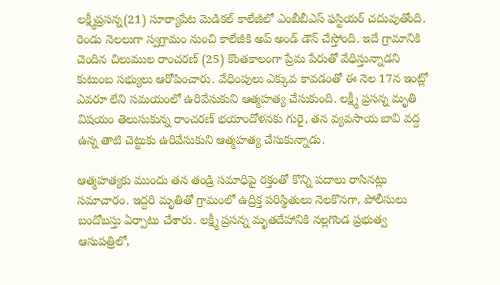లక్ష్మీప్రసన్న(21) సూర్యాపేట మెడికల్ కాలేజీలో ఎంబీబీఎస్ ఫస్టియర్ చదువుతోంది. రెండు నెలలుగా స్వగ్రామం నుంచి కాలేజీకి అప్ అండ్ డౌన్ చేస్తోంది. ఇదే గ్రామానికి చెందిన చిలుముల రాంచరణ్ (25) కొంతకాలంగా ప్రేమ పేరుతో వేధిస్తున్నాడని కుటుంబ సభ్యులు ఆరోపించారు. వేధింపులు ఎక్కువ కావడంతో ఈ నెల 17న ఇంట్లో ఎవరూ లేని సమయంలో ఉరివేసుకుని ఆత్మహత్య చేసుకుంది. లక్ష్మీ ప్రసన్న మృతి విషయం తెలుసుకున్న రాంచరణ్ భయాందోళనకు గురై, తన వ్యవసాయ బావి వద్ద ఉన్న తాటి చెట్టుకు ఉరివేసుకుని ఆత్మహత్య చేసుకున్నాడు.

ఆత్మహత్యకు ముందు తన తండ్రి సమాధిపై రక్తంతో కొన్ని పదాలు రాసినట్లు సమాచారం. ఇద్దరి మృతితో గ్రామంలో ఉద్రిక్త పరిస్థితులు నెలకొనగా, పోలీసులు బందోబస్తు ఏర్పాటు చేశారు. లక్ష్మీ ప్రసన్న మృతదేహానికి నల్లగొండ ప్రభుత్వ ఆసుపత్రిలో,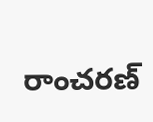రాంచరణ్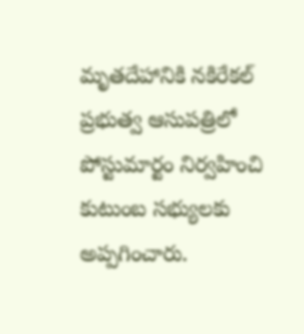మృతదేహానికి నకిరేకల్ ప్రభుత్వ ఆసుపత్రిలో పోస్టుమార్టం నిర్వహించి కుటుంబ సభ్యులకు అప్పగించారు.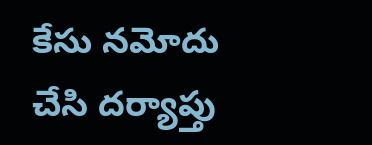కేసు నమోదు చేసి దర్యాప్తు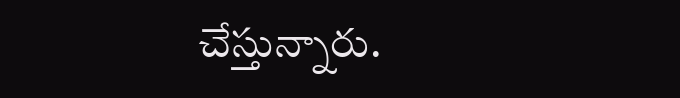చేస్తున్నారు.